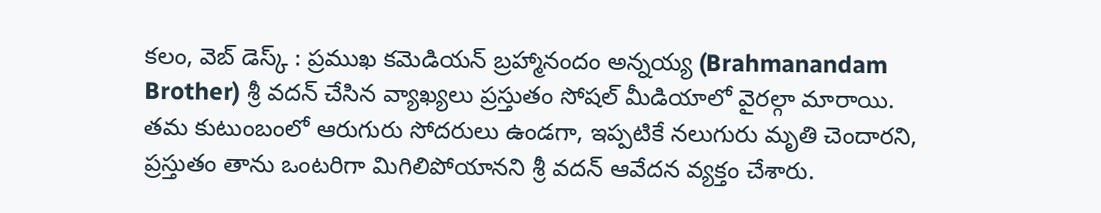కలం, వెబ్ డెస్క్ : ప్రముఖ కమెడియన్ బ్రహ్మానందం అన్నయ్య (Brahmanandam Brother) శ్రీ వదన్ చేసిన వ్యాఖ్యలు ప్రస్తుతం సోషల్ మీడియాలో వైరల్గా మారాయి. తమ కుటుంబంలో ఆరుగురు సోదరులు ఉండగా, ఇప్పటికే నలుగురు మృతి చెందారని, ప్రస్తుతం తాను ఒంటరిగా మిగిలిపోయానని శ్రీ వదన్ ఆవేదన వ్యక్తం చేశారు.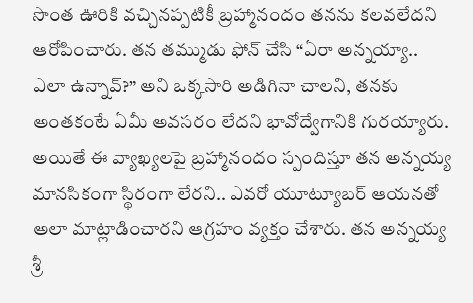సొంత ఊరికి వచ్చినప్పటికీ బ్రహ్మానందం తనను కలవలేదని ఆరోపించారు. తన తమ్ముడు ఫోన్ చేసి “ఏరా అన్నయ్యా.. ఎలా ఉన్నావ్?” అని ఒక్కసారి అడిగినా చాలని, తనకు అంతకంటే ఏమీ అవసరం లేదని భావోద్వేగానికి గురయ్యారు.
అయితే ఈ వ్యాఖ్యలపై బ్రహ్మానందం స్పందిస్తూ తన అన్నయ్య మానసికంగా స్థిరంగా లేరని.. ఎవరో యూట్యూబర్ ఆయనతో అలా మాట్లాడించారని ఆగ్రహం వ్యక్తం చేశారు. తన అన్నయ్య శ్రీ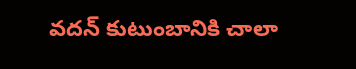వదన్ కుటుంబానికి చాలా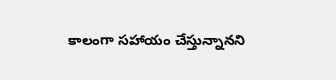కాలంగా సహాయం చేస్తున్నానని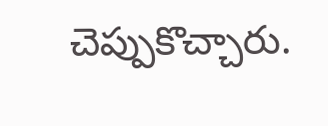చెప్పుకొచ్చారు.